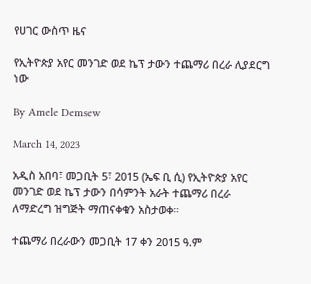የሀገር ውስጥ ዜና

የኢትዮጵያ አየር መንገድ ወደ ኬፕ ታውን ተጨማሪ በረራ ሊያደርግ ነው

By Amele Demsew

March 14, 2023

አዲስ አበባ፣ መጋቢት 5፣ 2015 (ኤፍ ቢ ሲ) የኢትዮጵያ አየር መንገድ ወደ ኬፕ ታውን በሳምንት አራት ተጨማሪ በረራ ለማድረግ ዝግጅት ማጠናቀቁን አስታወቀ።

ተጨማሪ በረራውን መጋቢት 17 ቀን 2015 ዓ.ም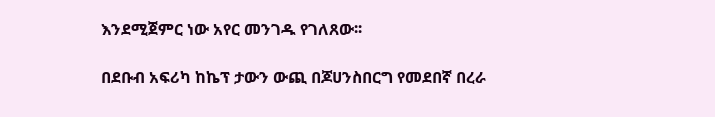እንደሚጀምር ነው አየር መንገዱ የገለጸው፡፡

በደቡብ አፍሪካ ከኬፕ ታውን ውጪ በጆሀንስበርግ የመደበኛ በረራ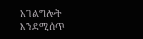አገልግሎት እንደሚሰጥ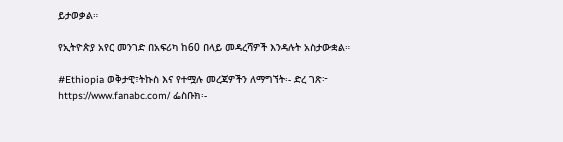ይታወቃል።

የኢትዮጵያ አየር መንገድ በአፍሪካ ከ60 በላይ መዳረሻዎች እንዳሉት አስታውቋል።

#Ethiopia ወቅታዊ፣ትኩስ እና የተሟሉ መረጃዎችን ለማግኘት፡- ድረ ገጽ፦ https://www.fanabc.com/ ፌስቡክ፡-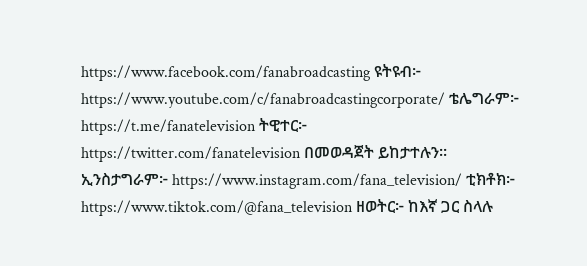https://www.facebook.com/fanabroadcasting ዩትዩብ፦ https://www.youtube.com/c/fanabroadcastingcorporate/ ቴሌግራም፦ https://t.me/fanatelevision ትዊተር፦ https://twitter.com/fanatelevision በመወዳጀት ይከታተሉን፡፡ ኢንስታግራም፦ https://www.instagram.com/fana_television/ ቲክቶክ፦ https://www.tiktok.com/@fana_television ዘወትር፦ ከእኛ ጋር ስላሉ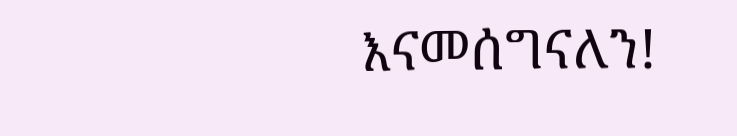እናመሰግናለን!